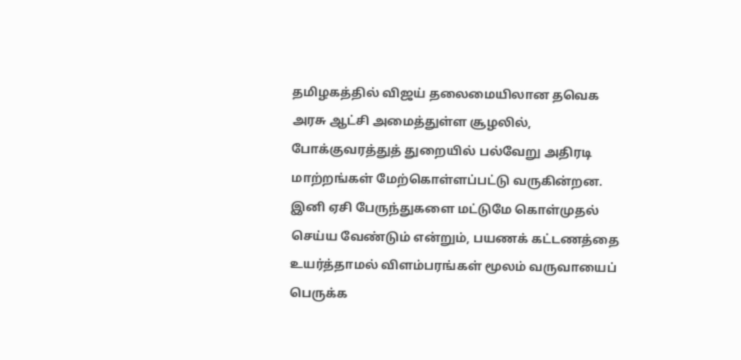தமிழகத்தில் விஜய் தலைமையிலான தவெக அரசு ஆட்சி அமைத்துள்ள சூழலில், போக்குவரத்துத் துறையில் பல்வேறு அதிரடி மாற்றங்கள் மேற்கொள்ளப்பட்டு வருகின்றன. இனி ஏசி பேருந்துகளை மட்டுமே கொள்முதல் செய்ய வேண்டும் என்றும், பயணக் கட்டணத்தை உயர்த்தாமல் விளம்பரங்கள் மூலம் வருவாயைப் பெருக்க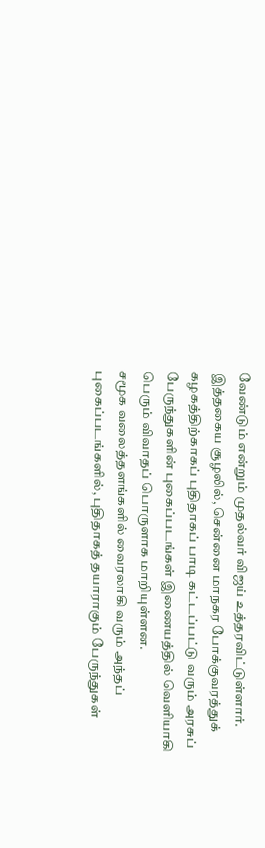வேண்டும் என்றும் முதல்வர் விஜய் உத்தரவிட்டுள்ளார். இத்தகைய சூழலில், சென்னை மாநகர போக்குவரத்துக் கழகத்திற்காகப் புதிதாகப் பாடி கட்டப்பட்டு வரும் அரசுப் பேருந்துகளின் புகைப்படங்கள் இணையத்தில் வெளியாகி பெரும் விவாதப் பொருளாக மாறியுள்ளன.
சமூக வலைத்தளங்களில் வைரலாகி வரும் அந்தப் புகைப்படங்களில், புதிதாகத் தயாராகும் பேருந்துகள்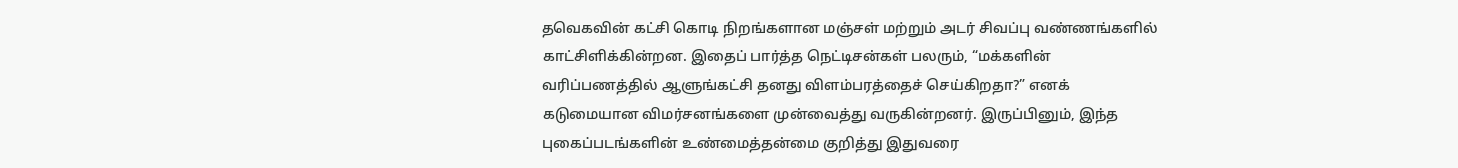தவெகவின் கட்சி கொடி நிறங்களான மஞ்சள் மற்றும் அடர் சிவப்பு வண்ணங்களில் காட்சிளிக்கின்றன. இதைப் பார்த்த நெட்டிசன்கள் பலரும், “மக்களின் வரிப்பணத்தில் ஆளுங்கட்சி தனது விளம்பரத்தைச் செய்கிறதா?” எனக் கடுமையான விமர்சனங்களை முன்வைத்து வருகின்றனர். இருப்பினும், இந்த புகைப்படங்களின் உண்மைத்தன்மை குறித்து இதுவரை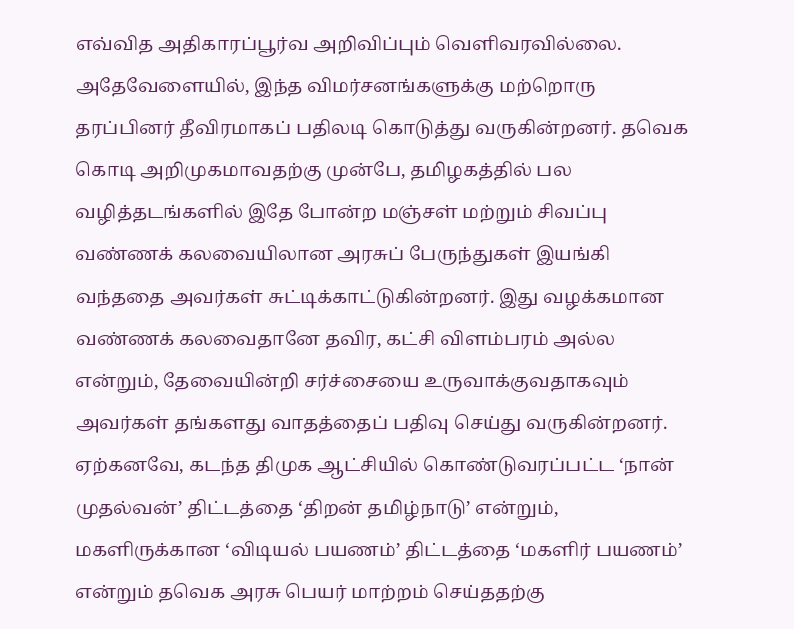எவ்வித அதிகாரப்பூர்வ அறிவிப்பும் வெளிவரவில்லை.
அதேவேளையில், இந்த விமர்சனங்களுக்கு மற்றொரு தரப்பினர் தீவிரமாகப் பதிலடி கொடுத்து வருகின்றனர். தவெக கொடி அறிமுகமாவதற்கு முன்பே, தமிழகத்தில் பல வழித்தடங்களில் இதே போன்ற மஞ்சள் மற்றும் சிவப்பு வண்ணக் கலவையிலான அரசுப் பேருந்துகள் இயங்கி வந்ததை அவர்கள் சுட்டிக்காட்டுகின்றனர். இது வழக்கமான வண்ணக் கலவைதானே தவிர, கட்சி விளம்பரம் அல்ல என்றும், தேவையின்றி சர்ச்சையை உருவாக்குவதாகவும் அவர்கள் தங்களது வாதத்தைப் பதிவு செய்து வருகின்றனர்.
ஏற்கனவே, கடந்த திமுக ஆட்சியில் கொண்டுவரப்பட்ட ‘நான் முதல்வன்’ திட்டத்தை ‘திறன் தமிழ்நாடு’ என்றும், மகளிருக்கான ‘விடியல் பயணம்’ திட்டத்தை ‘மகளிர் பயணம்’ என்றும் தவெக அரசு பெயர் மாற்றம் செய்ததற்கு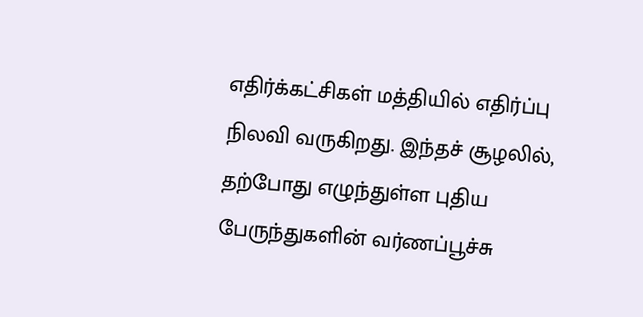எதிர்க்கட்சிகள் மத்தியில் எதிர்ப்பு நிலவி வருகிறது. இந்தச் சூழலில், தற்போது எழுந்துள்ள புதிய பேருந்துகளின் வர்ணப்பூச்சு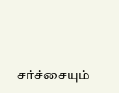சர்ச்சையும்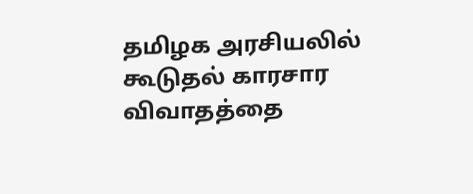தமிழக அரசியலில் கூடுதல் காரசார விவாதத்தை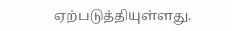ஏற்படுத்தியுள்ளது.